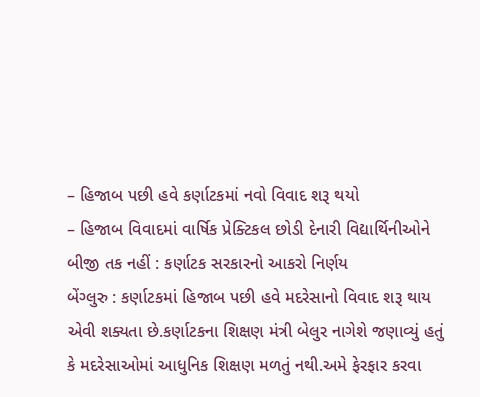– હિજાબ પછી હવે કર્ણાટકમાં નવો વિવાદ શરૂ થયો
– હિજાબ વિવાદમાં વાર્ષિક પ્રેક્ટિકલ છોડી દેનારી વિદ્યાર્થિનીઓને બીજી તક નહીં : કર્ણાટક સરકારનો આકરો નિર્ણય
બેંગ્લુરુ : કર્ણાટકમાં હિજાબ પછી હવે મદરેસાનો વિવાદ શરૂ થાય એવી શક્યતા છે.કર્ણાટકના શિક્ષણ મંત્રી બેલુર નાગેશે જણાવ્યું હતું કે મદરેસાઓમાં આધુનિક શિક્ષણ મળતું નથી.અમે ફેરફાર કરવા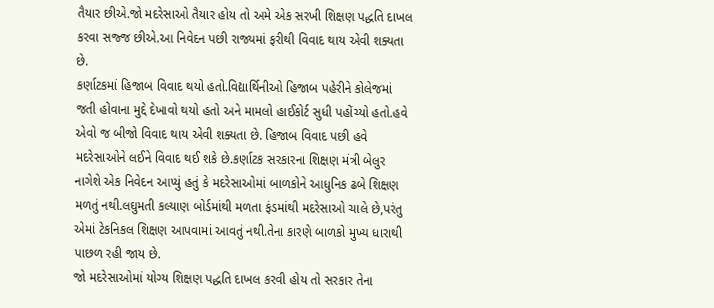તૈયાર છીએ.જો મદરેસાઓ તૈયાર હોય તો અમે એક સરખી શિક્ષણ પદ્ધતિ દાખલ કરવા સજ્જ છીએ.આ નિવેદન પછી રાજ્યમાં ફરીથી વિવાદ થાય એવી શક્યતા છે.
કર્ણાટકમાં હિજાબ વિવાદ થયો હતો.વિદ્યાર્થિનીઓ હિજાબ પહેરીને કોલેજમાં જતી હોવાના મુદ્દે દેખાવો થયો હતો અને મામલો હાઈકોર્ટ સુધી પહોંચ્યો હતો.હવે એવો જ બીજો વિવાદ થાય એવી શક્યતા છે. હિજાબ વિવાદ પછી હવે મદરેસાઓને લઈને વિવાદ થઈ શકે છે.કર્ણાટક સરકારના શિક્ષણ મંત્રી બેલુર નાગેશે એક નિવેદન આપ્યું હતું કે મદરેસાઓમાં બાળકોને આધુનિક ઢબે શિક્ષણ મળતું નથી.લઘુમતી કલ્યાણ બોર્ડમાંથી મળતા ફંડમાંથી મદરેસાઓ ચાલે છે,પરંતુ એમાં ટેકનિકલ શિક્ષણ આપવામાં આવતું નથી.તેના કારણે બાળકો મુખ્ય ધારાથી પાછળ રહી જાય છે.
જો મદરેસાઓમાં યોગ્ય શિક્ષણ પદ્ધતિ દાખલ કરવી હોય તો સરકાર તેના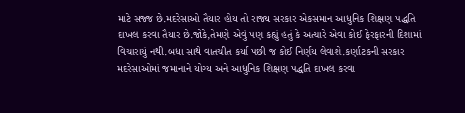માટે સજ્જ છે.મદરેસાઓ તૈયાર હોય તો રાજ્ય સરકાર એકસમાન આધુનિક શિક્ષણ પદ્ધતિ દાખલ કરવા તૈયાર છે.જોકે,તેમણે એવું પણ કહ્યું હતું કે અત્યારે એવા કોઈ ફેરફારની દિશામાં વિચારાયું નથી.બધા સાથે વાતચીત કર્યા પછી જ કોઈ નિર્ણય લેવાશે.કર્ણાટકની સરકાર મદરેસાઓમાં જમાનાને યોગ્ય અને આધુનિક શિક્ષણ પદ્ધતિ દાખલ કરવા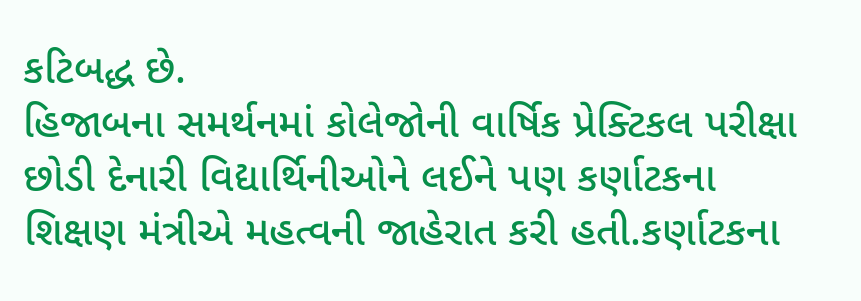કટિબદ્ધ છે.
હિજાબના સમર્થનમાં કોલેજોની વાર્ષિક પ્રેક્ટિકલ પરીક્ષા છોડી દેનારી વિદ્યાર્થિનીઓને લઈને પણ કર્ણાટકના શિક્ષણ મંત્રીએ મહત્વની જાહેરાત કરી હતી.કર્ણાટકના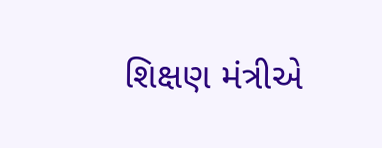શિક્ષણ મંત્રીએ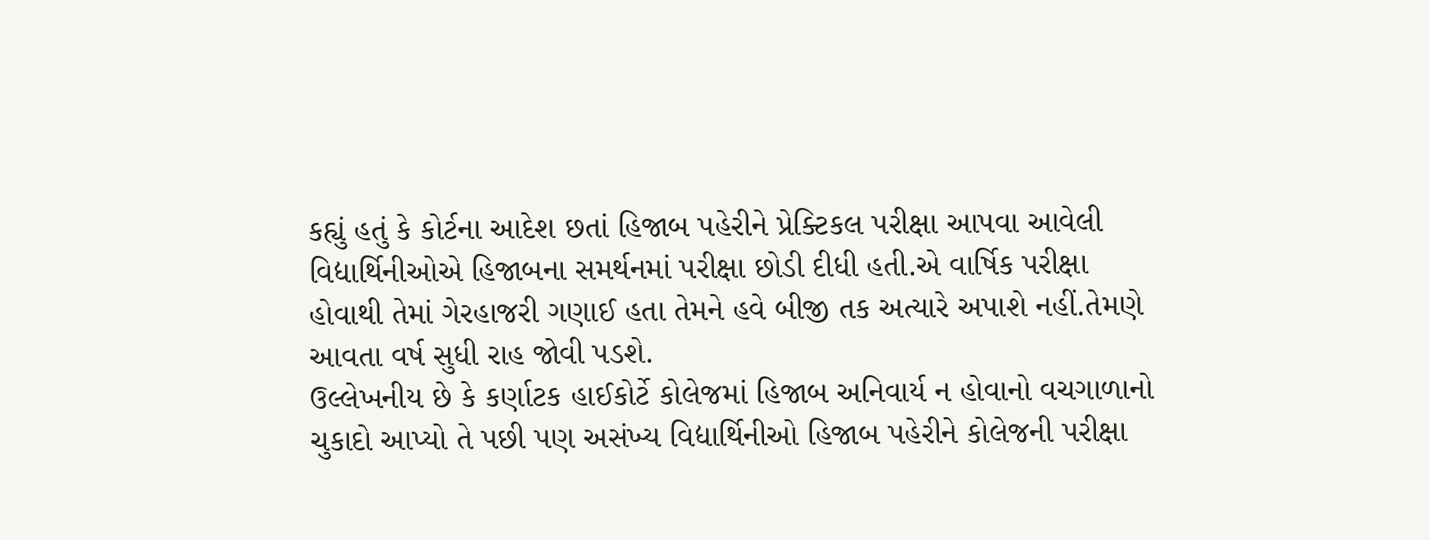કહ્યું હતું કે કોર્ટના આદેશ છતાં હિજાબ પહેરીને પ્રેક્ટિકલ પરીક્ષા આપવા આવેલી વિદ્યાર્થિનીઓએ હિજાબના સમર્થનમાં પરીક્ષા છોડી દીધી હતી.એ વાર્ષિક પરીક્ષા હોવાથી તેમાં ગેરહાજરી ગણાઈ હતા તેમને હવે બીજી તક અત્યારે અપાશે નહીં.તેમણે આવતા વર્ષ સુધી રાહ જોવી પડશે.
ઉલ્લેખનીય છે કે કર્ણાટક હાઈકોર્ટે કોલેજમાં હિજાબ અનિવાર્ય ન હોવાનો વચગાળાનો ચુકાદો આપ્યો તે પછી પણ અસંખ્ય વિદ્યાર્થિનીઓ હિજાબ પહેરીને કોલેજની પરીક્ષા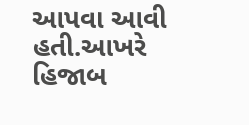આપવા આવી હતી.આખરે હિજાબ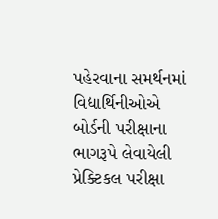પહેરવાના સમર્થનમાં વિદ્યાર્થિનીઓએ બોર્ડની પરીક્ષાના ભાગરૂપે લેવાયેલી પ્રેક્ટિકલ પરીક્ષા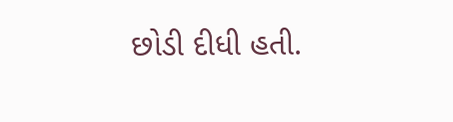છોડી દીધી હતી.